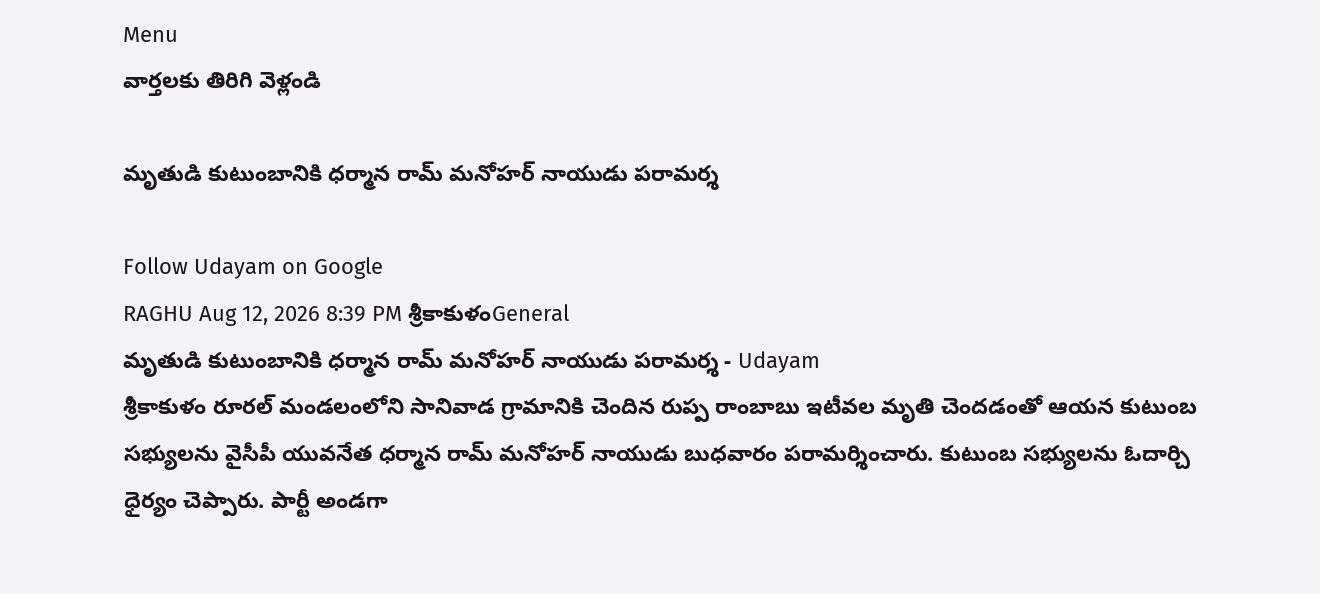Menu
వార్తలకు తిరిగి వెళ్లండి

మృతుడి కుటుంబానికి ధర్మాన రామ్‌ మనోహర్‌ నాయుడు పరామర్శ

Follow Udayam on Google
RAGHU Aug 12, 2026 8:39 PM శ్రీకాకుళంGeneral
మృతుడి కుటుంబానికి ధర్మాన రామ్‌ మనోహర్‌ నాయుడు పరామర్శ - Udayam
శ్రీకాకుళం రూరల్‌ మండలంలోని సానివాడ గ్రామానికి చెందిన రుప్ప రాంబాబు ఇటీవల మృతి చెందడంతో ఆయన కుటుంబ సభ్యులను వైసీపీ యువనేత ధర్మాన రామ్‌ మనోహర్‌ నాయుడు బుధవారం పరామర్శించారు. కుటుంబ సభ్యులను ఓదార్చి ధైర్యం చెప్పారు. పార్టీ అండగా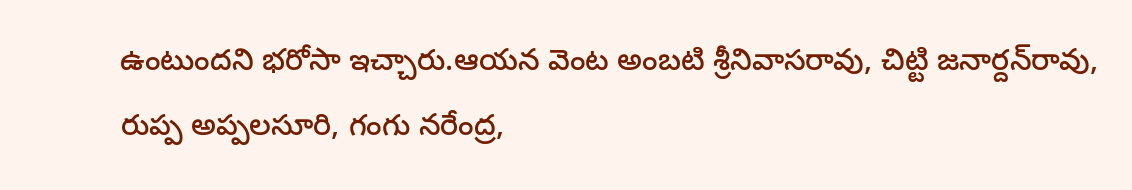ఉంటుందని భరోసా ఇచ్చారు.ఆయన వెంట అంబటి శ్రీనివాసరావు, చిట్టి జనార్దన్‌రావు, రుప్ప అప్పలసూరి, గంగు నరేంద్ర,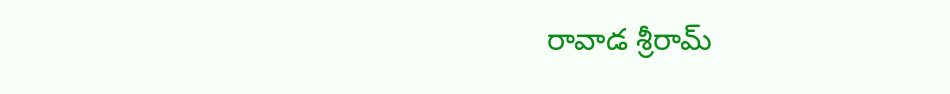రావాడ శ్రీరామ్‌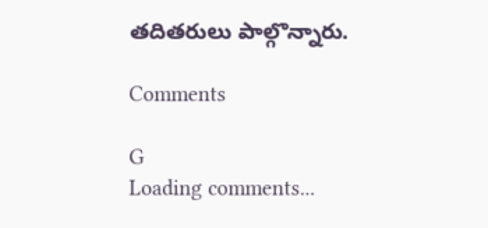తదితరులు పాల్గొన్నారు.

Comments

G
Loading comments...